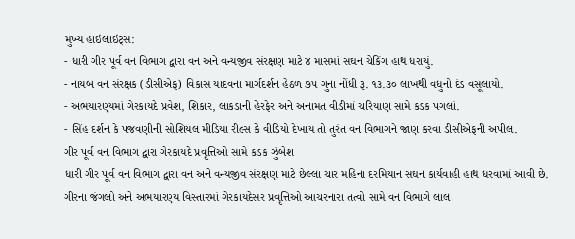મુખ્ય હાઇલાઇટ્સ:
- ધારી ગીર પૂર્વ વન વિભાગ દ્વારા વન અને વન્યજીવ સંરક્ષણ માટે ૪ માસમાં સઘન ચેકિંગ હાથ ધરાયું.
- નાયબ વન સંરક્ષક (ડીસીએફ) વિકાસ યાદવના માર્ગદર્શન હેઠળ ૭૫ ગુના નોંધી રૂ. ૧૩.૩૦ લાખથી વધુનો દંડ વસૂલાયો.
- અભયારણ્યમાં ગેરકાયદે પ્રવેશ, શિકાર, લાકડાની હેરફેર અને અનામત વીડીમાં ચરિયાણ સામે કડક પગલાં.
- સિંહ દર્શન કે પજવણીની સોશિયલ મીડિયા રીલ્સ કે વીડિયો દેખાય તો તુરંત વન વિભાગને જાણ કરવા ડીસીએફની અપીલ.
ગીર પૂર્વ વન વિભાગ દ્વારા ગેરકાયદે પ્રવૃત્તિઓ સામે કડક ઝુંબેશ
ધારી ગીર પૂર્વ વન વિભાગ દ્વારા વન અને વન્યજીવ સંરક્ષણ માટે છેલ્લા ચાર મહિના દરમિયાન સઘન કાર્યવાહી હાથ ધરવામાં આવી છે. ગીરના જંગલો અને અભયારણ્ય વિસ્તારમાં ગેરકાયદેસર પ્રવૃત્તિઓ આચરનારા તત્વો સામે વન વિભાગે લાલ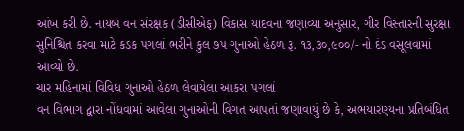આંખ કરી છે. નાયબ વન સંરક્ષક (ડીસીએફ) વિકાસ યાદવના જણાવ્યા અનુસાર, ગીર વિસ્તારની સુરક્ષા સુનિશ્ચિત કરવા માટે કડક પગલાં ભરીને કુલ ૭૫ ગુનાઓ હેઠળ રૂ. ૧૩,૩૦,૯૦૦/- નો દંડ વસૂલવામાં આવ્યો છે.
ચાર મહિનામાં વિવિધ ગુનાઓ હેઠળ લેવાયેલા આકરા પગલાં
વન વિભાગ દ્વારા નોંધવામાં આવેલા ગુનાઓની વિગત આપતાં જણાવાયું છે કે, અભયારણ્યના પ્રતિબંધિત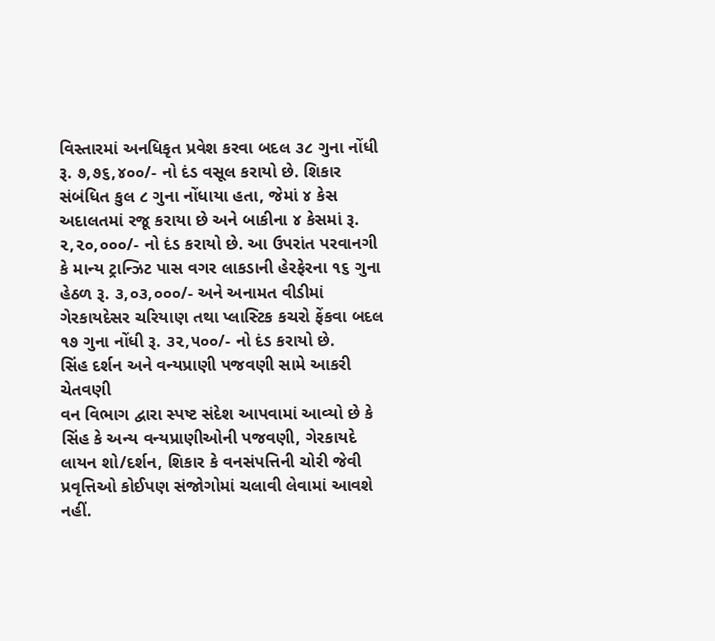વિસ્તારમાં અનધિકૃત પ્રવેશ કરવા બદલ ૩૮ ગુના નોંધી રૂ. ૭,૭૬,૪૦૦/- નો દંડ વસૂલ કરાયો છે. શિકાર સંબંધિત કુલ ૮ ગુના નોંધાયા હતા, જેમાં ૪ કેસ અદાલતમાં રજૂ કરાયા છે અને બાકીના ૪ કેસમાં રૂ. ૨,૨૦,૦૦૦/- નો દંડ કરાયો છે. આ ઉપરાંત પરવાનગી કે માન્ય ટ્રાન્ઝિટ પાસ વગર લાકડાની હેરફેરના ૧૬ ગુના હેઠળ રૂ. ૩,૦૩,૦૦૦/- અને અનામત વીડીમાં ગેરકાયદેસર ચરિયાણ તથા પ્લાસ્ટિક કચરો ફેંકવા બદલ ૧૭ ગુના નોંધી રૂ. ૩૨,૫૦૦/- નો દંડ કરાયો છે.
સિંહ દર્શન અને વન્યપ્રાણી પજવણી સામે આકરી ચેતવણી
વન વિભાગ દ્વારા સ્પષ્ટ સંદેશ આપવામાં આવ્યો છે કે સિંહ કે અન્ય વન્યપ્રાણીઓની પજવણી, ગેરકાયદે લાયન શો/દર્શન, શિકાર કે વનસંપત્તિની ચોરી જેવી પ્રવૃત્તિઓ કોઈપણ સંજોગોમાં ચલાવી લેવામાં આવશે નહીં.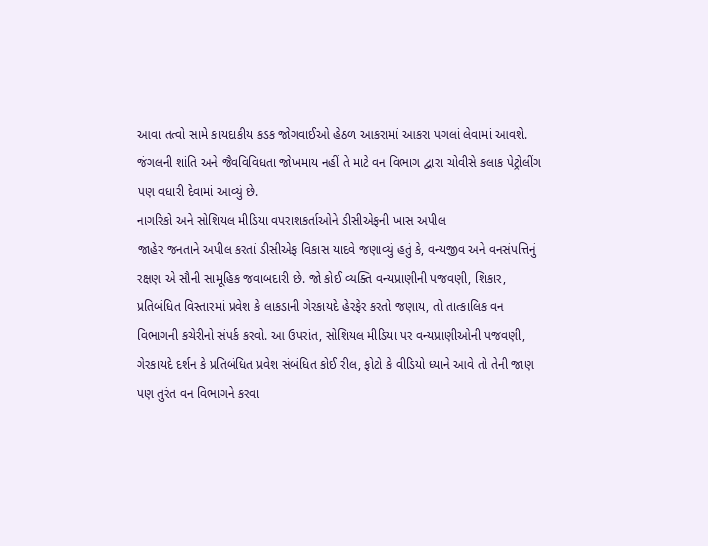આવા તત્વો સામે કાયદાકીય કડક જોગવાઈઓ હેઠળ આકરામાં આકરા પગલાં લેવામાં આવશે. જંગલની શાંતિ અને જૈવવિવિધતા જોખમાય નહીં તે માટે વન વિભાગ દ્વારા ચોવીસે કલાક પેટ્રોલીંગ પણ વધારી દેવામાં આવ્યું છે.
નાગરિકો અને સોશિયલ મીડિયા વપરાશકર્તાઓને ડીસીએફની ખાસ અપીલ
જાહેર જનતાને અપીલ કરતાં ડીસીએફ વિકાસ યાદવે જણાવ્યું હતું કે, વન્યજીવ અને વનસંપત્તિનું રક્ષણ એ સૌની સામૂહિક જવાબદારી છે. જો કોઈ વ્યક્તિ વન્યપ્રાણીની પજવણી, શિકાર, પ્રતિબંધિત વિસ્તારમાં પ્રવેશ કે લાકડાની ગેરકાયદે હેરફેર કરતો જણાય, તો તાત્કાલિક વન વિભાગની કચેરીનો સંપર્ક કરવો. આ ઉપરાંત, સોશિયલ મીડિયા પર વન્યપ્રાણીઓની પજવણી, ગેરકાયદે દર્શન કે પ્રતિબંધિત પ્રવેશ સંબંધિત કોઈ રીલ, ફોટો કે વીડિયો ધ્યાને આવે તો તેની જાણ પણ તુરંત વન વિભાગને કરવા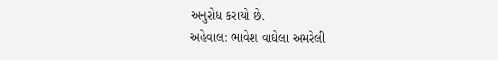અનુરોધ કરાયો છે.
અહેવાલ: ભાવેશ વાઘેલા અમરેલી